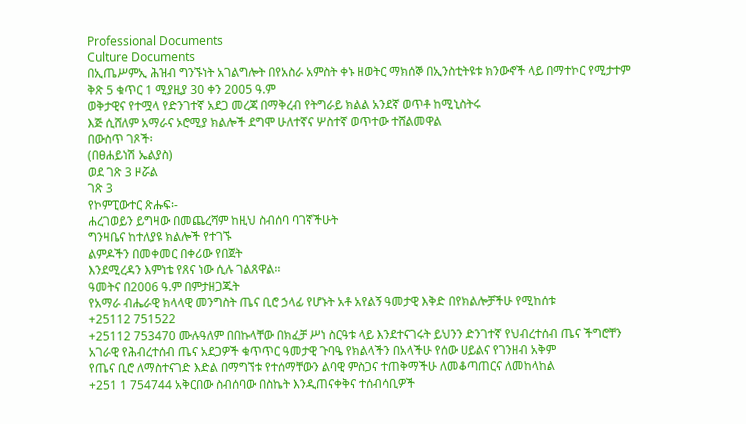Professional Documents
Culture Documents
በኢጤሥምኢ ሕዝብ ግንኙነት አገልግሎት በየአስራ አምስት ቀኑ ዘወትር ማክሰኞ በኢንስቲትዩቱ ክንውኖች ላይ በማተኮር የሚታተም
ቅጽ 5 ቁጥር 1 ሚያዚያ 30 ቀን 2005 ዓ.ም
ወቅታዊና የተሟላ የድንገተኛ አደጋ መረጃ በማቅረብ የትግራይ ክልል አንደኛ ወጥቶ ከሚኒስትሩ
እጅ ሲሸለም አማራና ኦሮሚያ ክልሎች ደግሞ ሁለተኛና ሦስተኛ ወጥተው ተሸልመዋል
በውስጥ ገጾች፡
(በፀሐይነሽ ኤልያስ)
ወደ ገጽ 3 ዞሯል
ገጽ 3
የኮምፒውተር ጽሑፍ፡-
ሐረገወይን ይግዛው በመጨረሻም ከዚህ ስብሰባ ባገኛችሁት
ግንዛቤና ከተለያዩ ክልሎች የተገኙ
ልምዶችን በመቀመር በቀሪው የበጀት
እንደሚረዳን እምነቴ የጸና ነው ሲሉ ገልጸዋል፡፡
ዓመትና በ2006 ዓ.ም በምታዘጋጁት
የአማራ ብሔራዊ ክላላዊ መንግስት ጤና ቢሮ ኃላፊ የሆኑት አቶ አየልኝ ዓመታዊ እቅድ በየክልሎቻችሁ የሚከሰቱ
+25112 751522
+25112 753470 ሙሉዓለም በበኩላቸው በክፈቻ ሥነ ስርዓቱ ላይ እንደተናገሩት ይህንን ድንገተኛ የህብረተሰብ ጤና ችግሮቸን
አገራዊ የሕብረተሰብ ጤና አደጋዎች ቁጥጥር ዓመታዊ ጉባዔ የክልላችን በአላችሁ የሰው ሀይልና የገንዘብ አቅም
የጤና ቢሮ ለማስተናገድ እድል በማግኘቱ የተሰማቸውን ልባዊ ምስጋና ተጠቅማችሁ ለመቆጣጠርና ለመከላከል
+251 1 754744 አቅርበው ስብሰባው በስኬት እንዲጠናቀቅና ተሰብሳቢዎች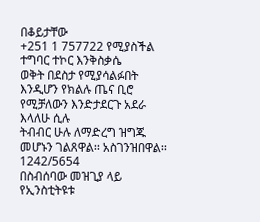በቆይታቸው
+251 1 757722 የሚያስችል ተግባር ተኮር እንቅስቃሴ
ወቅት በደስታ የሚያሳልፉበት እንዲሆን የክልሉ ጤና ቢሮ የሚቻለውን እንድታደርጉ አደራ እላለሁ ሲሉ
ትብብር ሁሉ ለማድረግ ዝግጁ መሆኑን ገልጸዋል፡፡ አስገንዝበዋል፡፡
1242/5654
በስብሰባው መዝጊያ ላይ የኢንስቲትዩቱ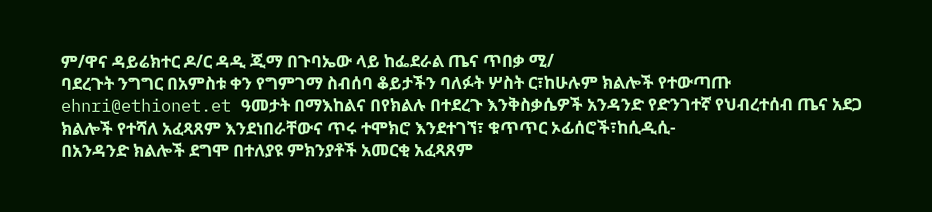ም/ዋና ዳይሬክተር ዶ/ር ዳዲ ጂማ በጉባኤው ላይ ከፌደራል ጤና ጥበቃ ሚ/
ባደረጉት ንግግር በአምስቱ ቀን የግምገማ ስብሰባ ቆይታችን ባለፉት ሦስት ር፣ከሁሉም ክልሎች የተውጣጡ
ehnri@ethionet.et ዓመታት በማእከልና በየክልሉ በተደረጉ እንቅስቃሴዎች አንዳንድ የድንገተኛ የህብረተሰብ ጤና አደጋ
ክልሎች የተሻለ አፈጻጸም እንደነበራቸውና ጥሩ ተሞክሮ እንደተገኘ፣ ቁጥጥር ኦፊሰሮች፣ከሲዲሲ-
በአንዳንድ ክልሎች ደግሞ በተለያዩ ምክንያቶች አመርቂ አፈጻጸም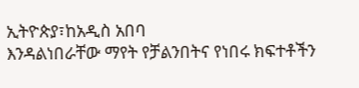ኢትዮጵያ፣ከአዲስ አበባ
እንዳልነበራቸው ማየት የቻልንበትና የነበሩ ክፍተቶችን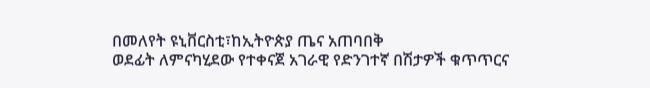በመለየት ዩኒቨርስቲ፣ከኢትዮጵያ ጤና አጠባበቅ
ወደፊት ለምናካሂደው የተቀናጀ አገራዊ የድንገተኛ በሽታዎች ቁጥጥርና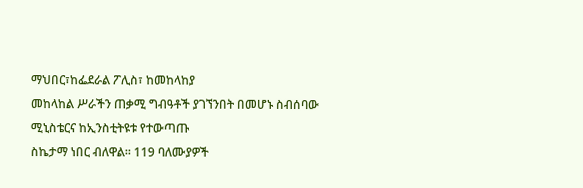ማህበር፣ከፌደራል ፖሊስ፣ ከመከላከያ
መከላከል ሥራችን ጠቃሚ ግብዓቶች ያገኘንበት በመሆኑ ስብሰባው ሚኒስቴርና ከኢንስቲትዩቱ የተውጣጡ
ስኬታማ ነበር ብለዋል፡፡ 119 ባለሙያዎች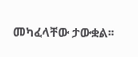መካፈላቸው ታውቋል፡፡